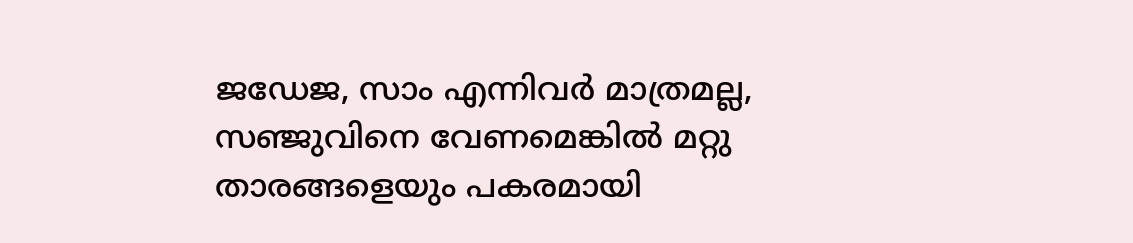ജഡേജ, സാം എന്നിവർ മാത്രമല്ല, സഞ്ജുവിനെ വേണമെങ്കിൽ മറ്റു താരങ്ങളെയും പകരമായി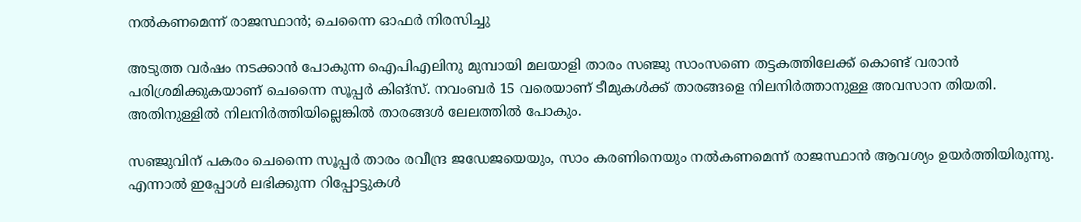നൽകണമെന്ന് രാജസ്ഥാൻ; ചെന്നൈ ഓഫർ നിരസിച്ചു

അടുത്ത വർഷം നടക്കാൻ പോകുന്ന ഐപിഎലിനു മുമ്പായി മലയാളി താരം സഞ്ജു സാംസണെ തട്ടകത്തിലേക്ക് കൊണ്ട് വരാൻ പരിശ്രമിക്കുകയാണ് ചെന്നൈ സൂപ്പർ കിങ്‌സ്. നവംബർ 15 വരെയാണ് ടീമുകൾക്ക് താരങ്ങളെ നിലനിർത്താനുള്ള അവസാന തിയതി. അതിനുള്ളിൽ നിലനിർത്തിയില്ലെങ്കിൽ താരങ്ങൾ ലേലത്തിൽ പോകും.

സഞ്ജുവിന് പകരം ചെന്നൈ സൂപ്പർ താരം രവീന്ദ്ര ജഡേജയെയും, സാം കരണിനെയും നൽകണമെന്ന് രാജസ്ഥാൻ ആവശ്യം ഉയർത്തിയിരുന്നു. എന്നാൽ ഇപ്പോൾ ലഭിക്കുന്ന റിപ്പോട്ടുകൾ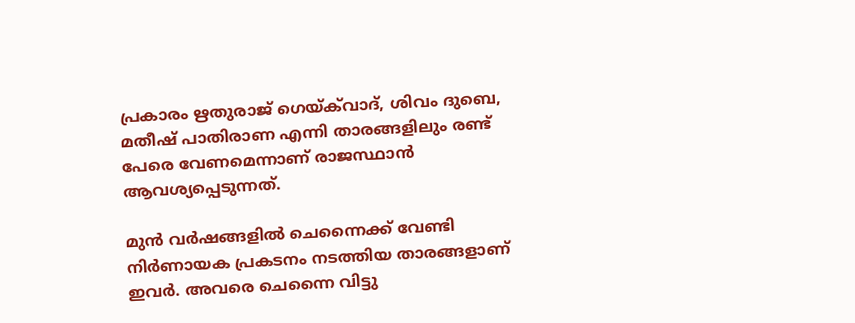പ്രകാരം ഋതുരാജ് ഗെയ്ക്‌വാദ്, ശിവം ദുബെ, മതീഷ് പാതിരാണ എന്നി താരങ്ങളിലും രണ്ട് പേരെ വേണമെന്നാണ് രാജസ്ഥാൻ ആവശ്യപ്പെടുന്നത്.

മുൻ വർഷങ്ങളിൽ ചെന്നൈക്ക് വേണ്ടി നിർണായക പ്രകടനം നടത്തിയ താരങ്ങളാണ് ഇവർ. അവരെ ചെന്നൈ വിട്ടു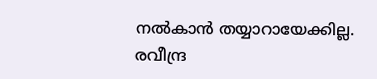നൽകാൻ തയ്യാറായേക്കില്ല. രവീന്ദ്ര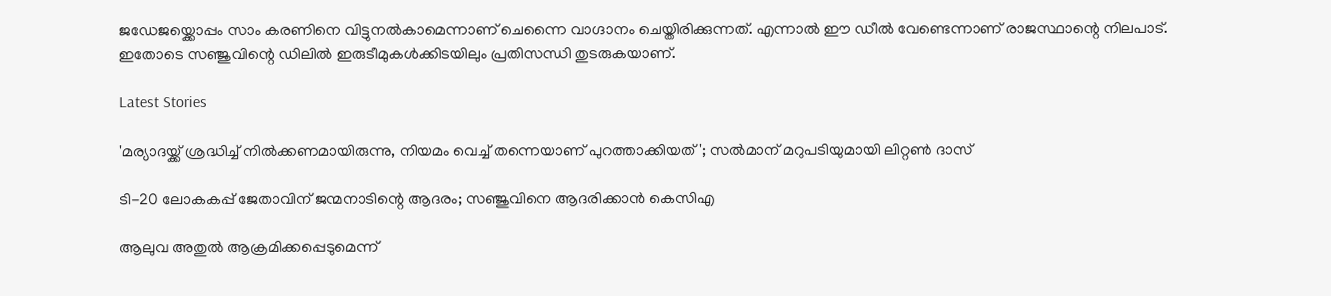ജഡ‍േജയ്ക്കൊപ്പം സാം കരണിനെ വിട്ടുനൽകാമെന്നാണ് ചെന്നൈ വാഗ്ദാനം ചെയ്തിരിക്കുന്നത്. എന്നാൽ ഈ ഡീൽ വേണ്ടെന്നാണ് രാജസ്ഥാന്റെ നിലപാട്. ഇതോടെ സഞ്ജുവിന്റെ ഡിലിൽ ഇരുടീമുകൾക്കിടയിലും പ്രതിസന്ധി തുടരുകയാണ്.

Latest Stories

'മര്യാദയ്ക്ക് ശ്രദ്ധിച്ച് നിൽക്കണമായിരുന്നു, നിയമം വെച്ച് തന്നെയാണ് പുറത്താക്കിയത്'; സൽമാന് മറുപടിയുമായി ലിറ്റൺ ദാസ്

ടി-20 ലോകകപ്പ് ജേതാവിന് ജന്മനാടിന്റെ ആദരം; സഞ്ജുവിനെ ആദരിക്കാൻ കെസിഎ

ആലുവ അതുൽ ആക്രമിക്കപ്പെടുമെന്ന്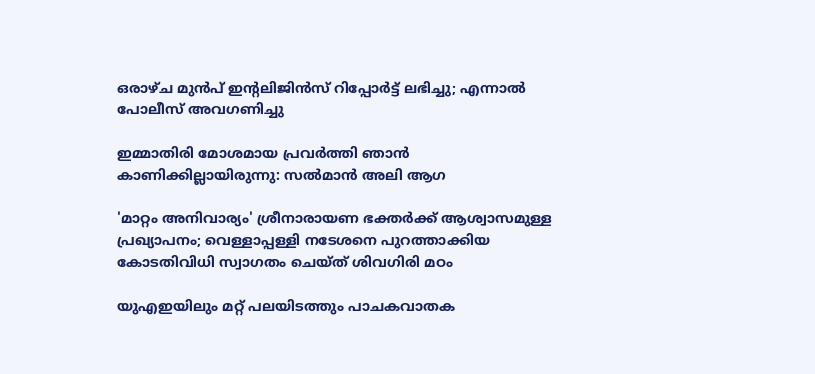ഒരാഴ്ച മുൻപ് ഇന്റലിജിൻസ് റിപ്പോർട്ട് ലഭിച്ചു; എന്നാൽ പോലീസ് അവഗണിച്ചു

ഇമ്മാതിരി മോശമായ പ്രവർത്തി ഞാൻ കാണിക്കില്ലായിരുന്നു: സല്‍മാന്‍ അലി ആഗ

'മാറ്റം അനിവാര്യം' ശ്രീനാരായണ ഭക്തര്‍ക്ക് ആശ്വാസമുള്ള പ്രഖ്യാപനം; വെള്ളാപ്പള്ളി നടേശനെ പുറത്താക്കിയ കോടതിവിധി സ്വാഗതം ചെയ്ത് ശിവഗിരി മഠം

യുഎഇയിലും മറ്റ് പലയിടത്തും പാചകവാതക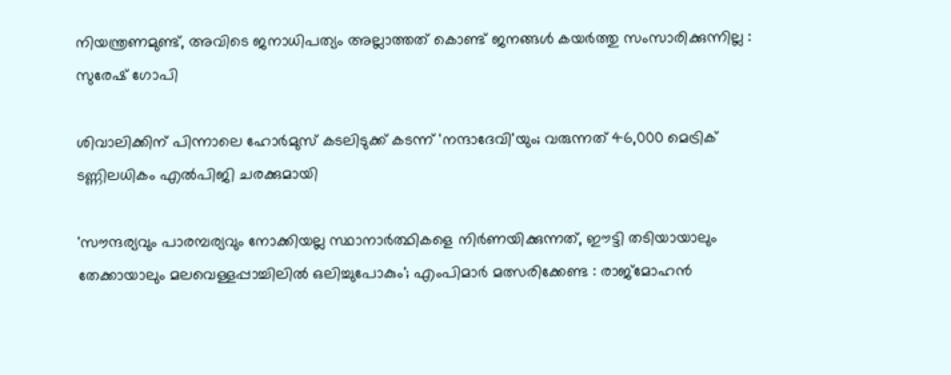നിയന്ത്രണമുണ്ട്, അവിടെ ജനാധിപത്യം അല്ലാത്തത് കൊണ്ട് ജനങ്ങൾ കയർത്തു സംസാരിക്കുന്നില്ല : സുരേഷ് ഗോപി

ശിവാലിക്കിന് പിന്നാലെ ഹോർമുസ് കടലിടുക്ക് കടന്ന് 'നന്ദാദേവി'യും; വരുന്നത് 46,000 മെട്രിക് ടണ്ണിലധികം എൽപിജി ചരക്കുമായി

'സൗന്ദര്യവും പാരമ്പര്യവും നോക്കിയല്ല സ്ഥാനാര്‍ത്ഥികളെ നിര്‍ണയിക്കുന്നത്, ഈട്ടി തടിയായാലും തേക്കായാലും മലവെള്ളപ്പാച്ചിലിൽ ഒലിച്ചുപോകും'; എംപിമാർ മത്സരിക്കേണ്ട : രാജ്‌മോഹൻ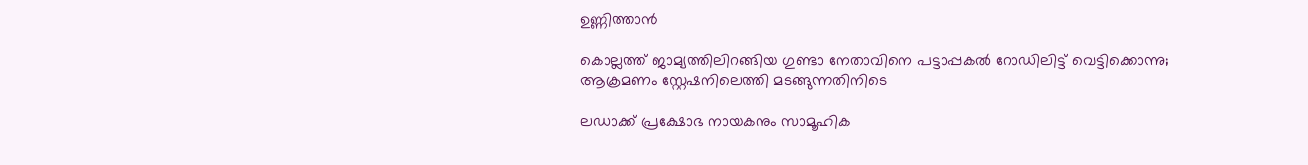ഉണ്ണിത്താന്‍

കൊല്ലത്ത് ജാമ്യത്തിലിറങ്ങിയ ഗുണ്ടാ നേതാവിനെ പട്ടാപ്പകൽ റോഡിലിട്ട് വെട്ടിക്കൊന്നു; ആക്രമണം സ്റ്റേഷനിലെത്തി മടങ്ങുന്നതിനിടെ

ലഡാക്ക് പ്രക്ഷോഭ നായകനും സാമൂഹിക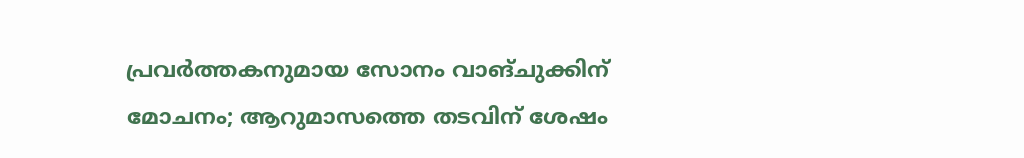പ്രവർത്തകനുമായ സോനം വാങ്ചുക്കിന് മോചനം; ആറുമാസത്തെ തടവിന് ശേഷം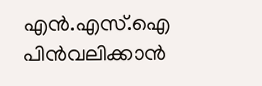എന്‍.എസ്.ഐ പിൻവലിക്കാൻ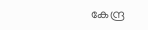കേന്ദ്ര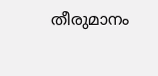തീരുമാനം